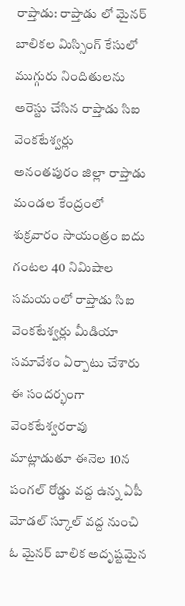రాప్తాడు: రాప్తాడు లో మైనర్ బాలికల మిస్సింగ్ కేసులో ముగ్గురు నిందితులను అరెస్టు చేసిన రాప్తాడు సిఐ వెంకటేశ్వర్లు
అనంతపురం జిల్లా రాప్తాడు మండల కేంద్రంలో శుక్రవారం సాయంత్రం ఐదు గంటల 40 నిమిషాల సమయంలో రాప్తాడు సిఐ వెంకటేశ్వర్లు మీడియా సమావేశం ఏర్పాటు చేశారు ఈ సందర్భంగా వెంకటేశ్వరరావు మాట్లాడుతూ ఈనెల 10న పంగల్ రోడ్డు వద్ద ఉన్న ఏపీ మోడల్ స్కూల్ వద్ద నుంచి ఓ మైనర్ బాలిక అదృష్టమైన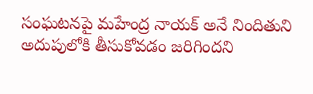సంఘటనపై మహేంద్ర నాయక్ అనే నిందితుని అదుపులోకి తీసుకోవడం జరిగిందని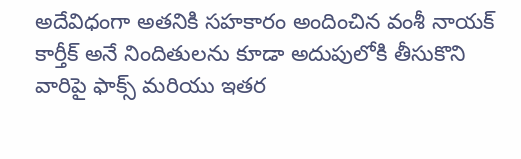అదేవిధంగా అతనికి సహకారం అందించిన వంశీ నాయక్ కార్తీక్ అనే నిందితులను కూడా అదుపులోకి తీసుకొని వారిపై ఫాక్స్ మరియు ఇతర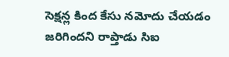సెక్షన్ల కింద కేసు నమోదు చేయడం జరిగిందని రాప్తాడు సిఐ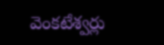వెంకటేశ్వర్లు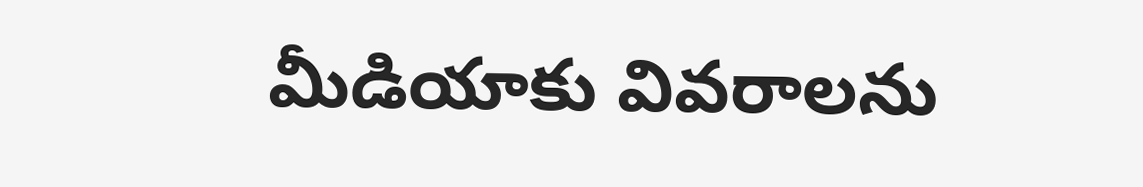మీడియాకు వివరాలను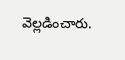వెల్లడించారు.